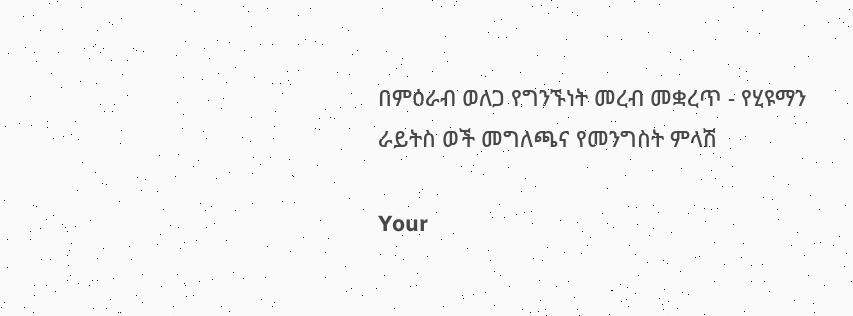በምዕራብ ወለጋ የግንኙነት መረብ መቋረጥ - የሂዩማን ራይትስ ወች መግለጫና የመንግስት ምላሽ

Your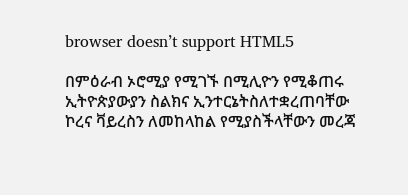browser doesn’t support HTML5

በምዕራብ ኦሮሚያ የሚገኙ በሚሊዮን የሚቆጠሩ ኢትዮጵያውያን ስልክና ኢንተርኔትስለተቋረጠባቸው ኮረና ቫይረስን ለመከላከል የሚያስችላቸውን መረጃ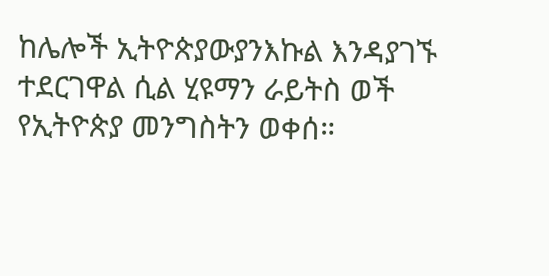ከሌሎች ኢትዮጵያውያንእኩል እንዳያገኙ ተደርገዋል ሲል ሂዩማን ራይትስ ወች የኢትዮጵያ መንግስትን ወቀሰ።